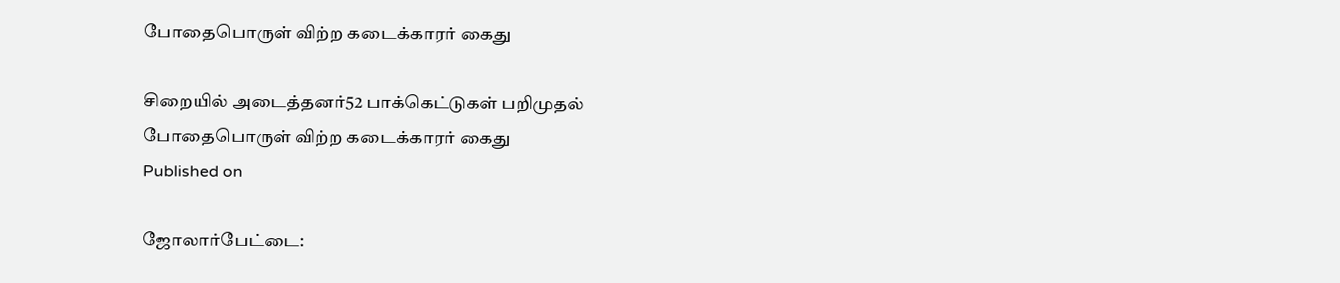போதைபொருள் விற்ற கடைக்காரர் கைது

சிறையில் அடைத்தனர்52 பாக்கெட்டுகள் பறிமுதல்
போதைபொருள் விற்ற கடைக்காரர் கைது
Published on

ஜோலார்பேட்டை: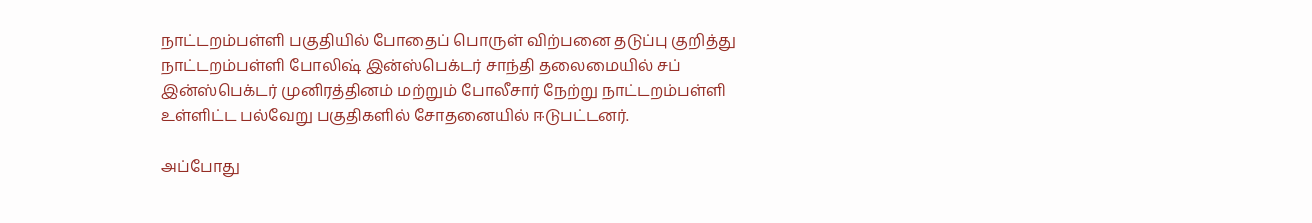நாட்டறம்பள்ளி பகுதியில் போதைப் பொருள் விற்பனை தடுப்பு குறித்து நாட்டறம்பள்ளி போலிஷ் இன்ஸ்பெக்டர் சாந்தி தலைமையில் சப் இன்ஸ்பெக்டர் முனிரத்தினம் மற்றும் போலீசார் நேற்று நாட்டறம்பள்ளி உள்ளிட்ட பல்வேறு பகுதிகளில் சோதனையில் ஈடுபட்டனர்.

அப்போது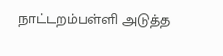நாட்டறம்பள்ளி அடுத்த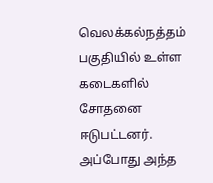வெலக்கல்நத்தம் பகுதியில் உள்ள கடைகளில் சோதனை ஈடுபட்டனர். அப்போது அந்த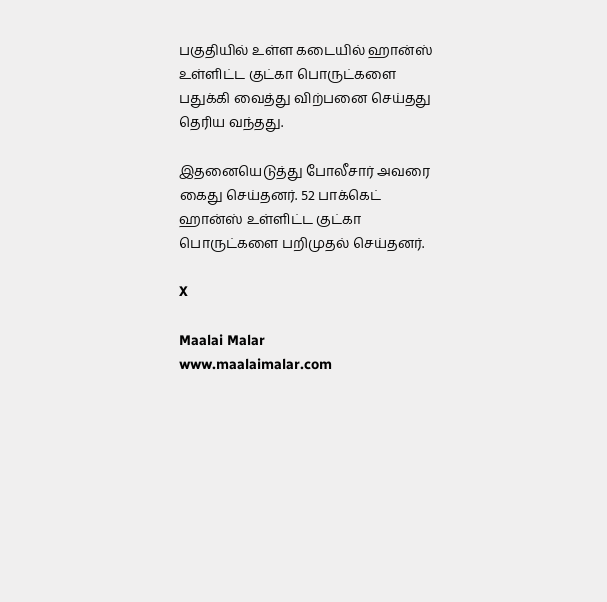பகுதியில் உள்ள கடையில் ஹான்ஸ் உள்ளிட்ட குட்கா பொருட்களை பதுக்கி வைத்து விற்பனை செய்தது தெரிய வந்தது.

இதனையெடுத்து போலீசார் அவரை கைது செய்தனர். 52 பாக்கெட் ஹான்ஸ் உள்ளிட்ட குட்கா பொருட்களை பறிமுதல் செய்தனர்.

X

Maalai Malar
www.maalaimalar.com